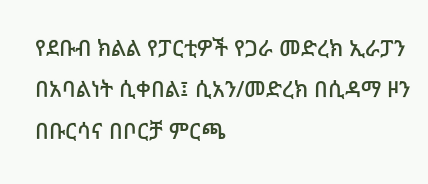የደቡብ ክልል የፓርቲዎች የጋራ መድረክ ኢራፓን በአባልነት ሲቀበል፤ ሲአን/መድረክ በሲዳማ ዞን በቡርሳና በቦርቻ ምርጫ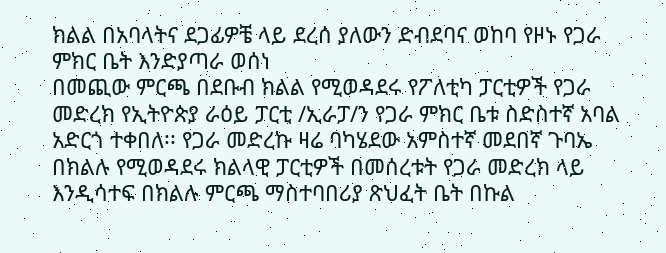ክልል በአባላትና ደጋፊዎቼ ላይ ደረሰ ያለውን ድብደባና ወከባ የዞኑ የጋራ ምክር ቤት እንድያጣራ ወሰነ
በመጪው ምርጫ በደቡብ ክልል የሚወዳደሩ የፖለቲካ ፓርቲዎች የጋራ መድረክ የኢትዮጵያ ራዕይ ፓርቲ /ኢራፓ/ን የጋራ ምክር ቤቱ ስድስተኛ አባል አድርጎ ተቀበለ፡፡ የጋራ መድረኩ ዛሬ ባካሄደው አምስተኛ መደበኛ ጉባኤ በክልሉ የሚወዳደሩ ክልላዊ ፓርቲዎች በመሰረቱት የጋራ መድረክ ላይ እንዲሳተፍ በክልሉ ምርጫ ማስተባበሪያ ጽህፈት ቤት በኩል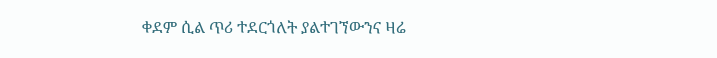ቀደም ሲል ጥሪ ተደርጎለት ያልተገኘውንና ዛሬ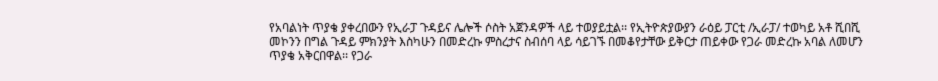የአባልነት ጥያቄ ያቀረበውን የኢራፓ ጉዳይና ሌሎች ሶስት አጀንዳዎች ላይ ተወያይቷል፡፡ የኢትዮጵያውያን ራዕይ ፓርቲ /ኢራፓ/ ተወካይ አቶ ሺበሺ መኮንን በግል ጉዳይ ምክንያት እስካሁን በመድረኩ ምስረታና ስብሰባ ላይ ሳይገኙ በመቆየታቸው ይቅርታ ጠይቀው የጋራ መድረኩ አባል ለመሆን ጥያቄ አቅርበዋል፡፡ የጋራ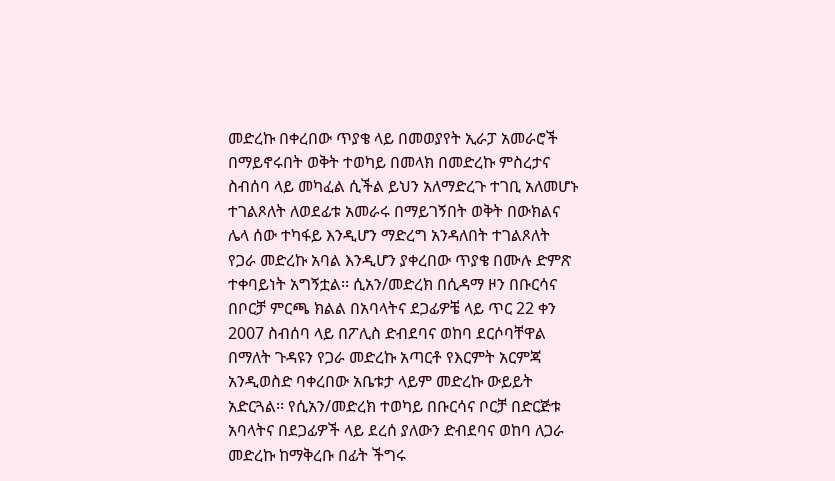መድረኩ በቀረበው ጥያቄ ላይ በመወያየት ኢራፓ አመራሮች በማይኖሩበት ወቅት ተወካይ በመላክ በመድረኩ ምስረታና ስብሰባ ላይ መካፈል ሲችል ይህን አለማድረጉ ተገቢ አለመሆኑ ተገልጾለት ለወደፊቱ አመራሩ በማይገኝበት ወቅት በውክልና ሌላ ሰው ተካፋይ እንዲሆን ማድረግ አንዳለበት ተገልጾለት የጋራ መድረኩ አባል እንዲሆን ያቀረበው ጥያቄ በሙሉ ድምጽ ተቀባይነት አግኝቷል፡፡ ሲአን/መድረክ በሲዳማ ዞን በቡርሳና በቦርቻ ምርጫ ክልል በአባላትና ደጋፊዎቼ ላይ ጥር 22 ቀን 2007 ስብሰባ ላይ በፖሊስ ድብደባና ወከባ ደርሶባቸዋል በማለት ጉዳዩን የጋራ መድረኩ አጣርቶ የእርምት አርምጃ አንዲወስድ ባቀረበው አቤቱታ ላይም መድረኩ ውይይት አድርጓል፡፡ የሲአን/መድረክ ተወካይ በቡርሳና ቦርቻ በድርጅቱ አባላትና በደጋፊዎች ላይ ደረሰ ያለውን ድብደባና ወከባ ለጋራ መድረኩ ከማቅረቡ በፊት ችግሩ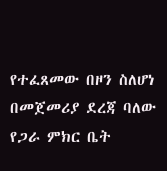የተፈጸመው በዞን ስለሆነ በመጀመሪያ ደረጃ ባለው የጋራ ምክር ቤት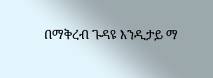በማቅረብ ጉዳዩ እንዲታይ ማ